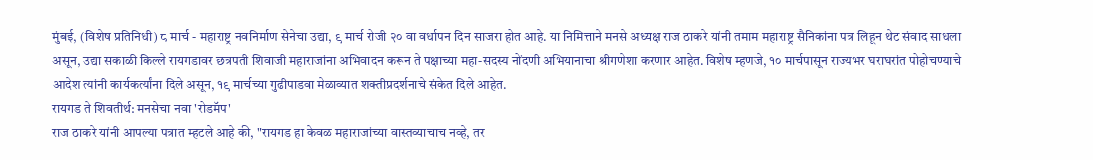मुंबई, (विशेष प्रतिनिधी) ८ मार्च - महाराष्ट्र नवनिर्माण सेनेचा उद्या, ९ मार्च रोजी २० वा वर्धापन दिन साजरा होत आहे. या निमित्ताने मनसे अध्यक्ष राज ठाकरे यांनी तमाम महाराष्ट्र सैनिकांना पत्र लिहून थेट संवाद साधला असून, उद्या सकाळी किल्ले रायगडावर छत्रपती शिवाजी महाराजांना अभिवादन करून ते पक्षाच्या महा-सदस्य नोंदणी अभियानाचा श्रीगणेशा करणार आहेत. विशेष म्हणजे, १० मार्चपासून राज्यभर घराघरांत पोहोचण्याचे आदेश त्यांनी कार्यकर्त्यांना दिले असून, १९ मार्चच्या गुढीपाडवा मेळाव्यात शक्तीप्रदर्शनाचे संकेत दिले आहेत.
रायगड ते शिवतीर्थ: मनसेचा नवा 'रोडमॅप'
राज ठाकरे यांनी आपल्या पत्रात म्हटले आहे की, "रायगड हा केवळ महाराजांच्या वास्तव्याचाच नव्हे, तर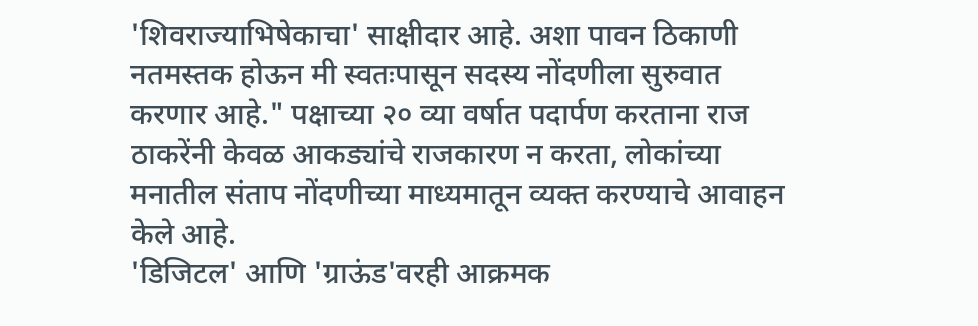'शिवराज्याभिषेकाचा' साक्षीदार आहे. अशा पावन ठिकाणी नतमस्तक होऊन मी स्वतःपासून सदस्य नोंदणीला सुरुवात करणार आहे." पक्षाच्या २० व्या वर्षात पदार्पण करताना राज ठाकरेंनी केवळ आकड्यांचे राजकारण न करता, लोकांच्या मनातील संताप नोंदणीच्या माध्यमातून व्यक्त करण्याचे आवाहन केले आहे.
'डिजिटल' आणि 'ग्राऊंड'वरही आक्रमक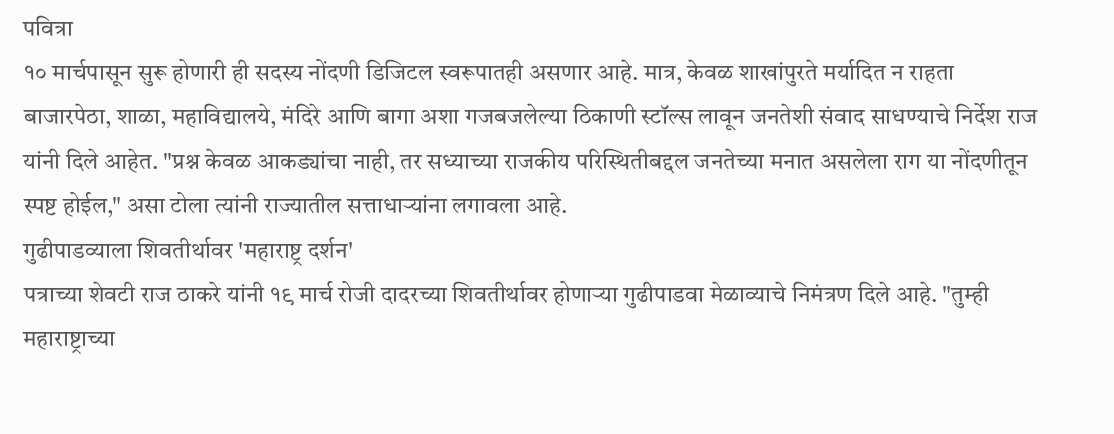पवित्रा
१० मार्चपासून सुरू होणारी ही सदस्य नोंदणी डिजिटल स्वरूपातही असणार आहे. मात्र, केवळ शाखांपुरते मर्यादित न राहता बाजारपेठा, शाळा, महाविद्यालये, मंदिरे आणि बागा अशा गजबजलेल्या ठिकाणी स्टॉल्स लावून जनतेशी संवाद साधण्याचे निर्देश राज यांनी दिले आहेत. "प्रश्न केवळ आकड्यांचा नाही, तर सध्याच्या राजकीय परिस्थितीबद्दल जनतेच्या मनात असलेला राग या नोंदणीतून स्पष्ट होईल," असा टोला त्यांनी राज्यातील सत्ताधाऱ्यांना लगावला आहे.
गुढीपाडव्याला शिवतीर्थावर 'महाराष्ट्र दर्शन'
पत्राच्या शेवटी राज ठाकरे यांनी १९ मार्च रोजी दादरच्या शिवतीर्थावर होणाऱ्या गुढीपाडवा मेळाव्याचे निमंत्रण दिले आहे. "तुम्ही महाराष्ट्राच्या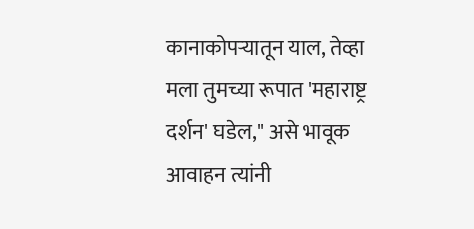कानाकोपऱ्यातून याल, तेव्हा मला तुमच्या रूपात 'महाराष्ट्र दर्शन' घडेल," असे भावूक आवाहन त्यांनी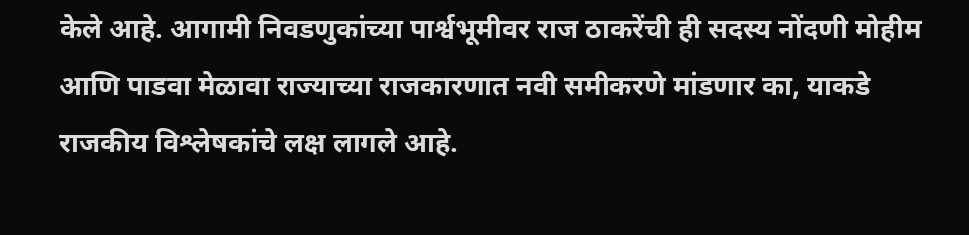केले आहे. आगामी निवडणुकांच्या पार्श्वभूमीवर राज ठाकरेंची ही सदस्य नोंदणी मोहीम आणि पाडवा मेळावा राज्याच्या राजकारणात नवी समीकरणे मांडणार का, याकडे राजकीय विश्लेषकांचे लक्ष लागले आहे.